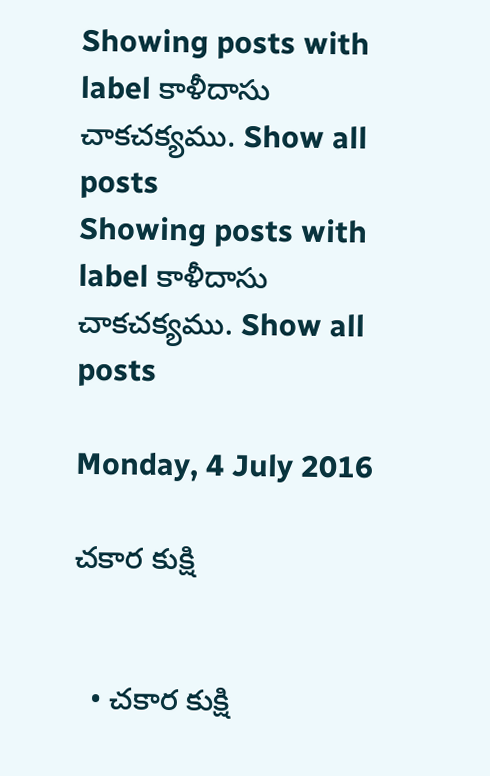Showing posts with label కాళీదాసు చాకచక్యము. Show all posts
Showing posts with label కాళీదాసు చాకచక్యము. Show all posts

Monday, 4 July 2016

చకార కుక్షి


  • చకార కుక్షి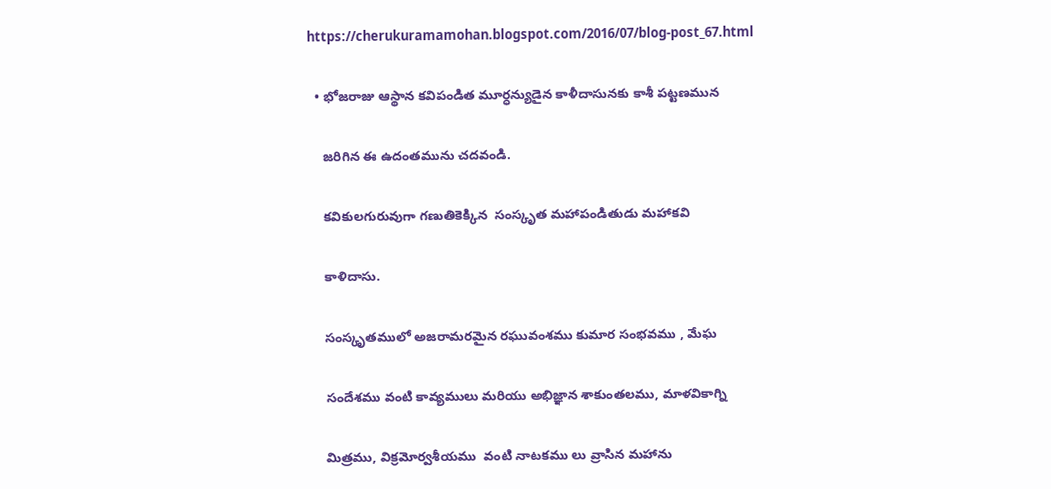https://cherukuramamohan.blogspot.com/2016/07/blog-post_67.html

  • భోజరాజు ఆస్థాన కవిపండిత మూర్ధన్యుడైన కాళీదాసునకు కాశీ పట్టణమున

    జరిగిన ఈ ఉదంతమును చదవండి.

    కవికులగురువుగా గణుతికెక్కిన  సంస్కృత మహాపండితుడు మహాకవి

    కాళిదాసు.

    సంస్కృతములో అజరామరమైన రఘువంశము కుమార సంభవము , మేఘ

    సందేశము వంటి కావ్యములు మరియు అభిజ్ఞాన శాకుంతలము, మాళవికాగ్ని

    మిత్రము, విక్రమోర్వశీయము  వంటి నాటకము లు వ్రాసిన మహాను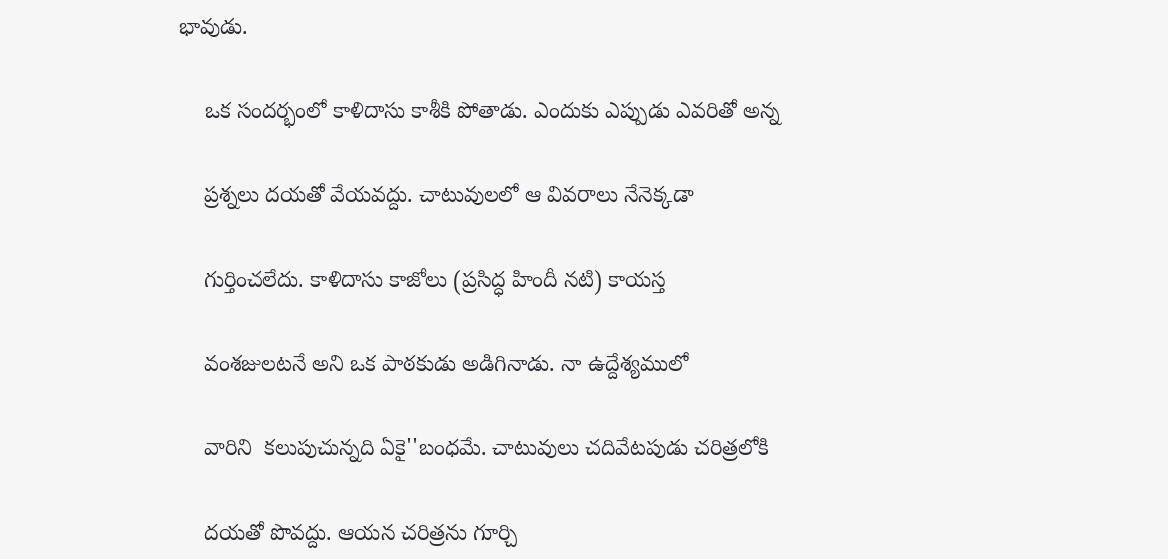భావుడు.

    ఒక సందర్భంలో కాళిదాసు కాశీకి పోతాడు. ఎందుకు ఎప్పుడు ఎవరితో అన్న

    ప్రశ్నలు దయతో వేయవద్దు. చాటువులలో ఆ వివరాలు నేనెక్కడా

    గుర్తించలేదు. కాళిదాసు కాజోలు (ప్రసిద్ధ హిందీ నటి) కాయస్త

    వంశజులటనే అని ఒక పాఠకుడు అడిగినాడు. నా ఉద్దేశ్యములో

    వారిని  కలుపుచున్నది ఏకై''బంధమే. చాటువులు చదివేటపుడు చరిత్రలోకి

    దయతో పొవద్దు. ఆయన చరిత్రను గూర్చి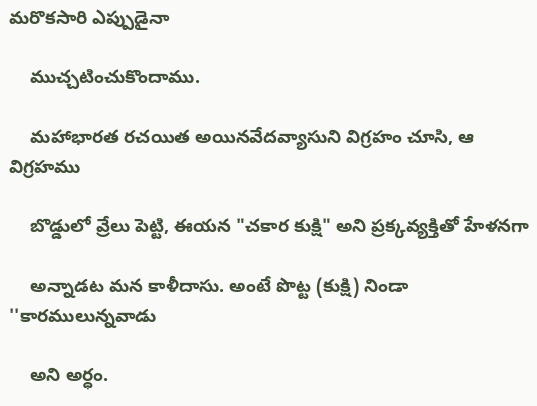మరొకసారి ఎప్పుడైనా

    ముచ్చటించుకొందాము.

    మహాభారత రచయిత అయినవేదవ్యాసుని విగ్రహం చూసి, ఆ విగ్రహము

    బొడ్డులో వ్రేలు పెట్టి, ఈయన "చకార కుక్షి" అని ప్రక్కవ్యక్తితో హేళనగా

    అన్నాడట మన కాళీదాసు. అంటే పొట్ట (కుక్షి) నిండా ''కారములున్నవాడు

    అని అర్ధం.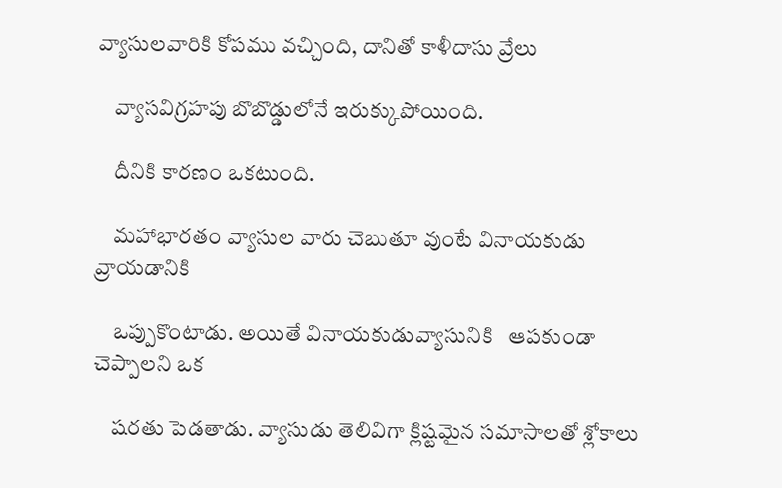వ్యాసులవారికి కోపము వచ్చింది, దానితో కాళీదాసు వ్రేలు

    వ్యాసవిగ్రహపు బొబొడ్డులోనే ఇరుక్కుపోయింది.

    దీనికి కారణం ఒకటుంది.

    మహాభారతం వ్యాసుల వారు చెబుతూ వుంటే వినాయకుడు వ్రాయడానికి

    ఒప్పుకొంటాడు. అయితే వినాయకుడువ్యాసునికి   ఆపకుండా చెప్పాలని ఒక

    షరతు పెడతాడు. వ్యాసుడు తెలివిగా క్లిష్టమైన సమాసాలతో శ్లోకాలు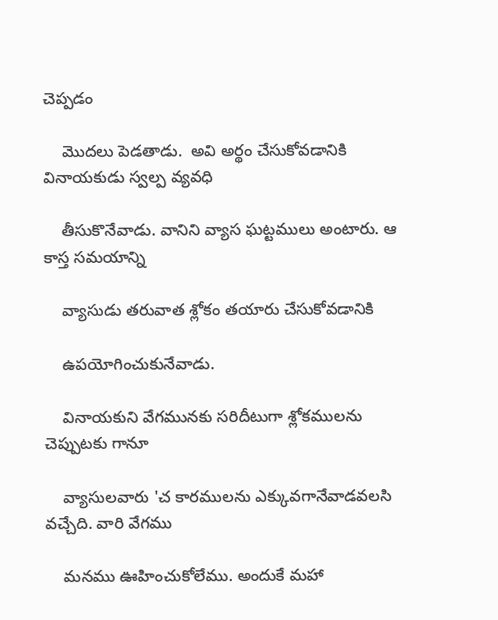చెప్పడం

    మొదలు పెడతాడు.  అవి అర్థం చేసుకోవడానికి వినాయకుడు స్వల్ప వ్యవధి

    తీసుకొనేవాడు. వానిని వ్యాస ఘట్టములు అంటారు. ఆ కాస్త సమయాన్ని

    వ్యాసుడు తరువాత శ్లోకం తయారు చేసుకోవడానికి

    ఉపయోగించుకునేవాడు.

    వినాయకుని వేగమునకు సరిదీటుగా శ్లోకములను చెప్పుటకు గానూ

    వ్యాసులవారు 'చ కారములను ఎక్కువగానేవాడవలసి వచ్చేది. వారి వేగము

    మనము ఊహించుకోలేము. అందుకే మహా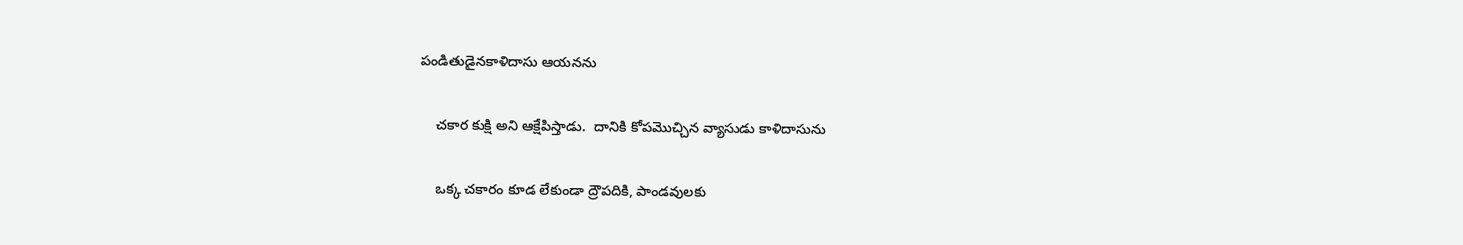పండితుడైనకాళిదాసు ఆయనను

    చకార కుక్షి అని ఆక్షేపిస్తాడు.  దానికి కోపమొచ్చిన వ్యాసుడు కాళిదాసును

    ఒక్క చకారం కూడ లేకుండా ద్రౌపదికి, పాండవులకు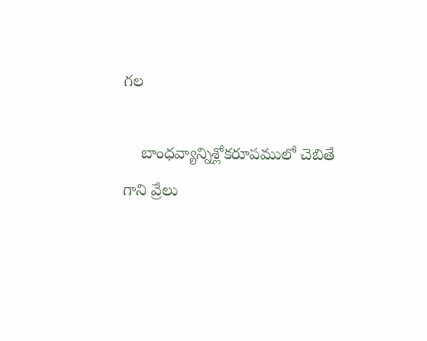గల

    బాంధవ్యాన్నిశ్లోకరూపములో చెబితే గాని వ్రేలు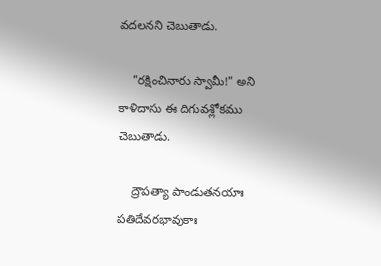వదలనని చెబుతాడు.

    "రక్షించినారు స్వామీ!" అని కాళిదాసు ఈ దిగువశ్లోకము చెబుతాడు.

    ద్రౌపత్యా పాండుతనయాః పతిదేవరభావుకాః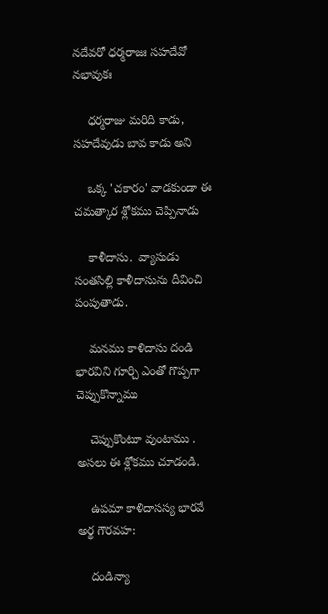నదేవరో ధర్మరాజః సహదేవో నభావుకః

    ధర్మరాజు మరిది కాడు, సహదేవుడు బావ కాడు అని

    ఒక్క 'చకారం' వాడకుండా ఈ చమత్కార శ్లోకము చెప్పినాడు

    కాళీదాసు.  వ్యాసుడు సంతసిల్లి కాళీదాసును దీవించి పంపుతాడు.

    మనము కాళిదాసు దండి భారవిని గూర్చి ఎంతో గొప్పగా చెప్పుకొన్నాము

    చెప్పుకొంటూ వుంటాము . అసలు ఈ శ్లోకము చూడండి.

    ఉపమా కాళిదాసస్య భారవే అర్థ గౌరవహ:

    దండిన్యా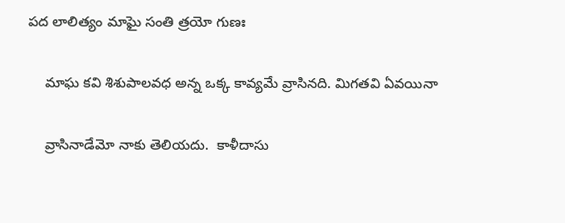పద లాలిత్యం మాఘై సంతి త్రయో గుణః

    మాఘ కవి శిశుపాలవధ అన్న ఒక్క కావ్యమే వ్రాసినది. మిగతవి ఏవయినా

    వ్రాసినాడేమో నాకు తెలియదు.  కాళీదాసు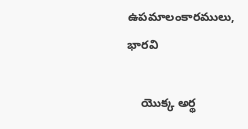ఉపమాలంకారములు, భారవి

    యొక్క అర్థ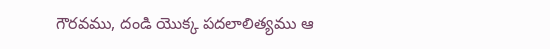గౌరవము, దండి యొక్క పదలాలిత్యము ఆ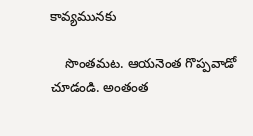కావ్యమునకు

    సొంతమట. ఆయనెంత గొప్పవాడో చూడండి. అంతంత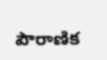పౌరాణిక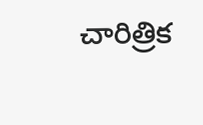చారిత్రిక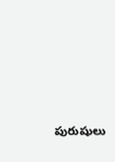పురుషులు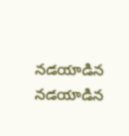నడయాడిన నడయాడిన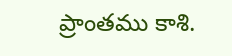ప్రాంతము కాశి.